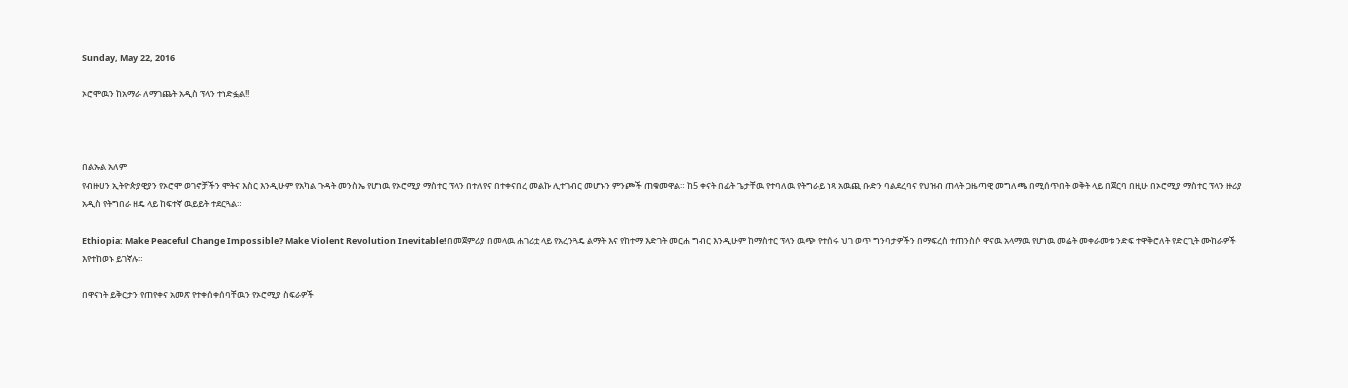Sunday, May 22, 2016

ኦሮሞዉን ከአማራ ለማገጨት አዲስ ፕላን ተነድፏል!!



በልኡል አለም
የብዙሀን ኢትዮጵያዊያን የኦሮሞ ወገኖቻችን ሞትና እስር እንዲሁም የአካል ጉዳት መንስኤ የሆነዉ የኦሮሚያ ማስተር ፕላን በተለየና በተቀናበረ መልኩ ሊተገብር መሆኑን ምንጮች ጠቁመዋል። ከ5 ቀናት በፊት ጌታቸዉ የተባለዉ የትግራይ ነጻ አዉጪ ቡድን ባልደረባና የህዝብ ጠላት ጋዜጣዊ መግለጫ በሚሰጥበት ወቅት ላይ በጀርባ በዚሁ በኦሮሚያ ማስተር ፕላን ዙሪያ አዲስ የትግበራ ዘዴ ላይ ከፍተኛ ዉይይት ተደርጓል።

Ethiopia: Make Peaceful Change Impossible? Make Violent Revolution Inevitable!በመጀምሪያ በመላዉ ሐገሪቷ ላይ የአረንጓዴ ልማት እና የከተማ እድገት መርሐ ግብር እንዲሁም ከማስተር ፕላን ዉጭ የተሰሩ ህገ ወጥ ግንባታዎችን በማፍረስ ተጠንስሶ ዋናዉ አላማዉ የሆነዉ መሬት መቀራመቱ ንድፍ ተዋቅሮለት የድርጊት ሙከራዎች እየተከወኑ ይገኛሉ።

በዋናነት ይቅርታን የጠየቀና አመጽ የተቀሰቀሰባቸዉን የኦሮሚያ ስፍራዎች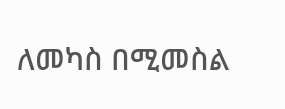ለመካስ በሚመስል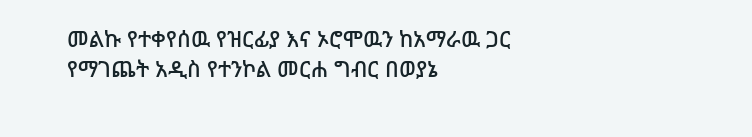መልኩ የተቀየሰዉ የዝርፊያ እና ኦሮሞዉን ከአማራዉ ጋር የማገጨት አዲስ የተንኮል መርሐ ግብር በወያኔ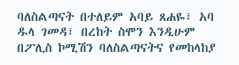ባለስልጣናት በተለይም አባይ ጸሐዬ፣ አባ ዱላ ገመዳ፣ በረከት ስሞን እንዲሁም በፖሊስ ኮሚሽን ባለስልጣናትና የመከላከያ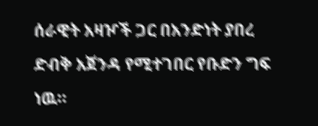ሰራዊት አዛዦች ጋር በአንድነት ያበረ ድብቅ አጀንዳ የሚተገበር የቡድን ግፍ ነዉ።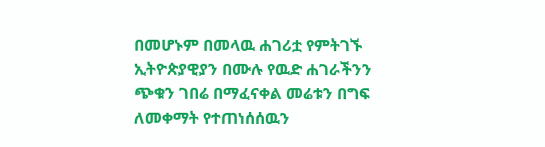በመሆኑም በመላዉ ሐገሪቷ የምትገኙ ኢትዮጵያዊያን በሙሉ የዉድ ሐገራችንን ጭቁን ገበሬ በማፈናቀል መሬቱን በግፍ ለመቀማት የተጠነሰሰዉን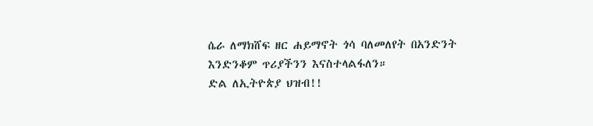ሴራ ለማክሸፍ ዘር ሐይማኖት ጎሳ ባለመለየት በአንድንት እንድንቆም ጥሪያችንን እናስተላልፋለን።
ድል ለኢትዮጵያ ህዝብ!!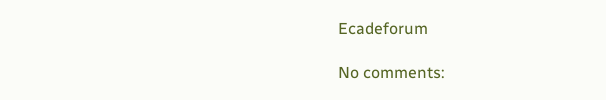Ecadeforum

No comments: